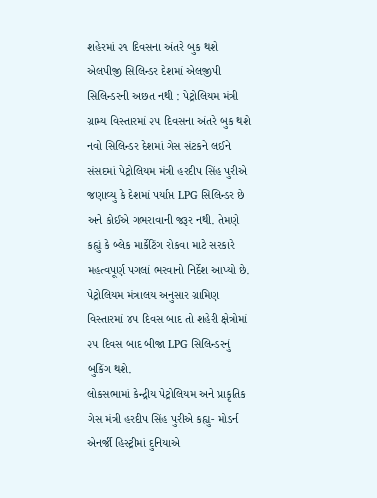શહેરમાં ૨૧ દિવસના અંતરે બુક થશે એલપીજી સિલિન્ડર દેશમાં એલજીપી સિલિન્ડરની અછત નથી : પેટ્રોલિયમ મંત્રી ગ્રામ્ય વિસ્તારમાં ૨૫ દિવસના અંતરે બુક થશે નવો સિલિન્ડર દેશમાં ગેસ સંટકને લઈને સંસદમાં પેટ્રોલિયમ મંત્રી હરદીપ સિંહ પુરીએ જણાવ્યુ કે દેશમાં પર્યાપ્ત LPG સિલિન્ડર છે અને કોઈએ ગભરાવાની જરૂર નથી. તેમણે કહ્યું કે બ્લેક માર્કેટિંગ રોકવા માટે સરકારે મહત્વપૂર્ણ પગલાં ભરવાનો નિર્દેશ આપ્યો છે. પેટ્રોલિયમ મંત્રાલય અનુસાર ગ્રામિણ વિસ્તારમાં ૪૫ દિવસ બાદ તો શહેરી ક્ષેત્રોમાં ૨૫ દિવસ બાદ બીજા LPG સિલિન્ડરનું બુકિંગ થશે.
લોકસભામાં કેન્દ્રીય પેટ્રોલિયમ અને પ્રાકૃતિક ગેસ મંત્રી હરદીપ સિંહ પુરીએ કહ્યુ- મોડર્ન એનર્જી હિસ્ટ્રીમાં દુનિયાએ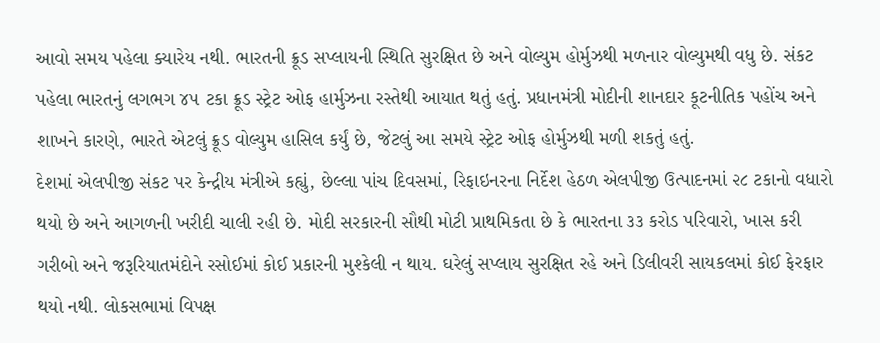આવો સમય પહેલા ક્યારેય નથી. ભારતની ક્રૂડ સપ્લાયની સ્થિતિ સુરક્ષિત છે અને વોલ્યુમ હોર્મુઝથી મળનાર વોલ્યુમથી વધુ છે. સંકટ પહેલા ભારતનું લગભગ ૪૫ ટકા ક્રૂડ સ્ટ્રેટ ઓફ હાર્મુઝના રસ્તેથી આયાત થતું હતું. પ્રધાનમંત્રી મોદીની શાનદાર કૂટનીતિક પહોંચ અને શાખને કારણે, ભારતે એટલું ક્રૂડ વોલ્યુમ હાસિલ કર્યું છે, જેટલું આ સમયે સ્ટ્રેટ ઓફ હોર્મુઝથી મળી શકતું હતું.
દેશમાં એલપીજી સંકટ પર કેન્દ્રીય મંત્રીએ કહ્યું, છેલ્લા પાંચ દિવસમાં, રિફાઇનરના નિર્દેશ હેઠળ એલપીજી ઉત્પાદનમાં ૨૮ ટકાનો વધારો થયો છે અને આગળની ખરીદી ચાલી રહી છે. મોદી સરકારની સૌથી મોટી પ્રાથમિકતા છે કે ભારતના ૩૩ કરોડ પરિવારો, ખાસ કરી ગરીબો અને જરૂરિયાતમંદોને રસોઈમાં કોઈ પ્રકારની મુશ્કેલી ન થાય. ઘરેલું સપ્લાય સુરક્ષિત રહે અને ડિલીવરી સાયકલમાં કોઈ ફેરફાર થયો નથી. લોકસભામાં વિપક્ષ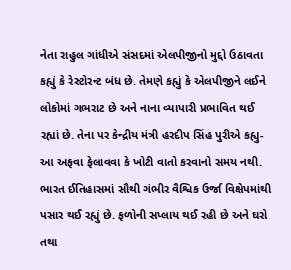નેતા રાહુલ ગાંધીએ સંસદમાં એલપીજીનો મુદ્દો ઉઠાવતા કહ્યું કે રેસ્ટોરન્ટ બંધ છે. તેમણે કહ્યું કે એલપીજીને લઈને લોકોમાં ગભરાટ છે અને નાના વ્યાપારી પ્રભાવિત થઈ રહ્યાં છે. તેના પર કેન્દ્રીય મંત્રી હરદીપ સિંહ પુરીએ કહ્યુ- આ અફવા ફેલાવવા કે ખોટી વાતો કરવાનો સમય નથી. ભારત ઈતિહાસમાં સૌથી ગંભીર વૈશ્વિક ઉર્જા વિક્ષેપમાંથી પસાર થઈ રહ્યું છે. ફળોની સપ્લાય થઈ રહી છે અને ઘરો તથા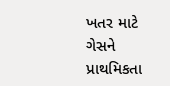ખતર માટે ગેસને પ્રાથમિકતા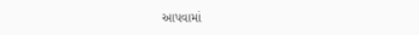આપવામાં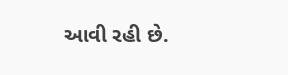આવી રહી છે.